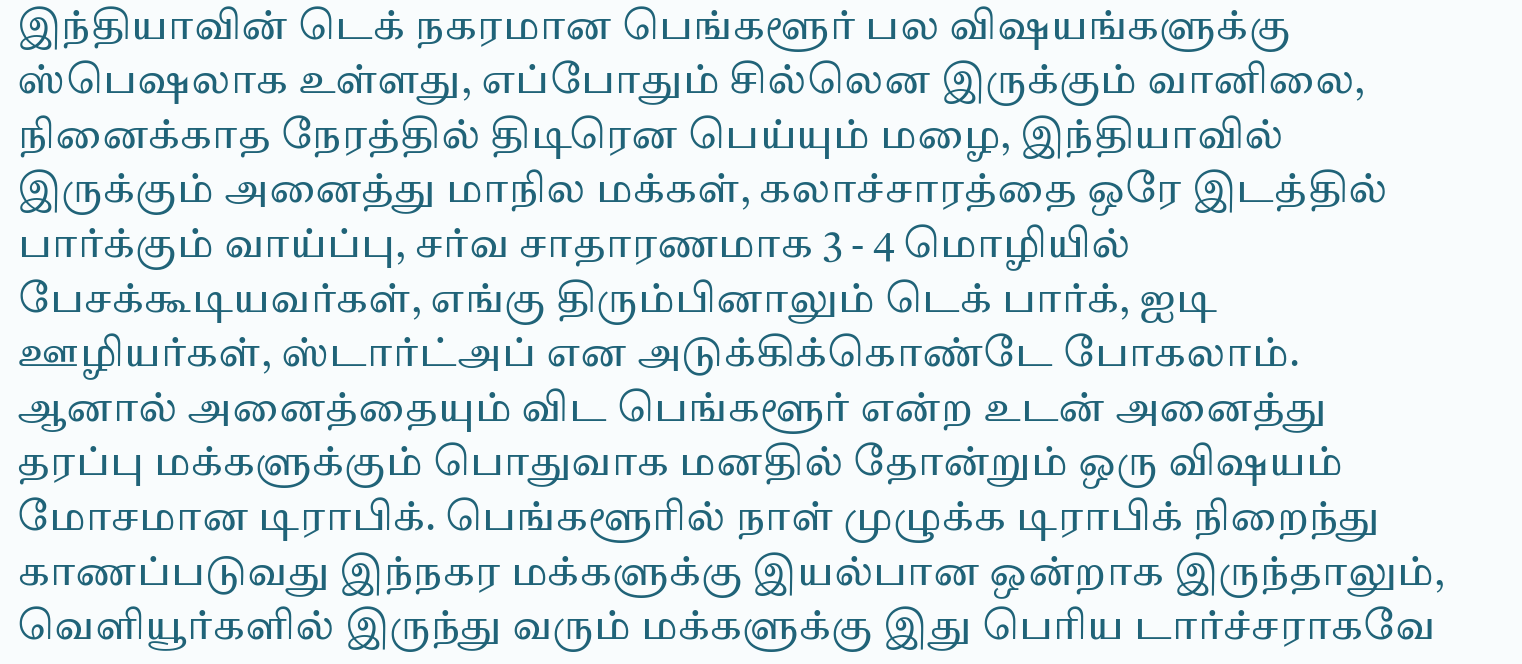இந்தியாவின் டெக் நகரமான பெங்களூர் பல விஷயங்களுக்கு ஸ்பெஷலாக உள்ளது, எப்போதும் சில்லென இருக்கும் வானிலை, நினைக்காத நேரத்தில் திடிரென பெய்யும் மழை, இந்தியாவில் இருக்கும் அனைத்து மாநில மக்கள், கலாச்சாரத்தை ஒரே இடத்தில் பார்க்கும் வாய்ப்பு, சர்வ சாதாரணமாக 3 - 4 மொழியில் பேசக்கூடியவர்கள், எங்கு திரும்பினாலும் டெக் பார்க், ஐடி ஊழியர்கள், ஸ்டார்ட்அப் என அடுக்கிக்கொண்டே போகலாம்.
ஆனால் அனைத்தையும் விட பெங்களூர் என்ற உடன் அனைத்து தரப்பு மக்களுக்கும் பொதுவாக மனதில் தோன்றும் ஒரு விஷயம் மோசமான டிராபிக். பெங்களூரில் நாள் முழுக்க டிராபிக் நிறைந்து காணப்படுவது இந்நகர மக்களுக்கு இயல்பான ஒன்றாக இருந்தாலும், வெளியூர்களில் இருந்து வரும் மக்களுக்கு இது பெரிய டார்ச்சராகவே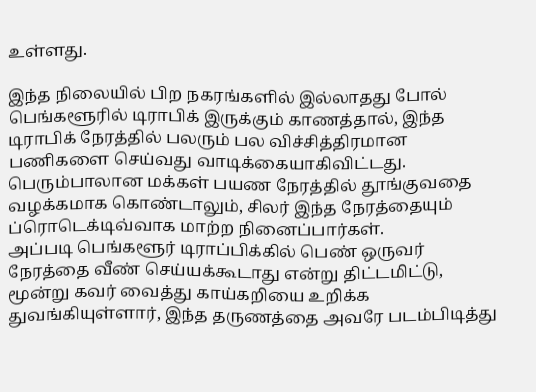உள்ளது.

இந்த நிலையில் பிற நகரங்களில் இல்லாதது போல் பெங்களூரில் டிராபிக் இருக்கும் காணத்தால், இந்த டிராபிக் நேரத்தில் பலரும் பல விச்சித்திரமான பணிகளை செய்வது வாடிக்கையாகிவிட்டது. பெரும்பாலான மக்கள் பயண நேரத்தில் தூங்குவதை வழக்கமாக கொண்டாலும், சிலர் இந்த நேரத்தையும் ப்ரொடெக்டிவ்வாக மாற்ற நினைப்பார்கள்.
அப்படி பெங்களூர் டிராப்பிக்கில் பெண் ஒருவர் நேரத்தை வீண் செய்யக்கூடாது என்று திட்டமிட்டு, மூன்று கவர் வைத்து காய்கறியை உறிக்க துவங்கியுள்ளார், இந்த தருணத்தை அவரே படம்பிடித்து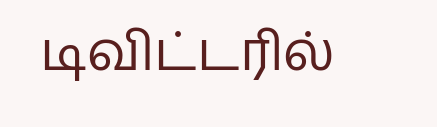டிவிட்டரில்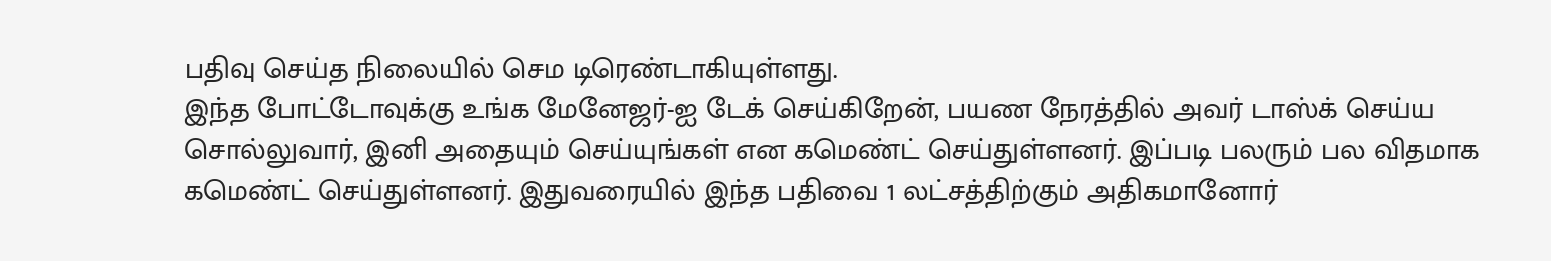பதிவு செய்த நிலையில் செம டிரெண்டாகியுள்ளது.
இந்த போட்டோவுக்கு உங்க மேனேஜர்-ஐ டேக் செய்கிறேன், பயண நேரத்தில் அவர் டாஸ்க் செய்ய சொல்லுவார், இனி அதையும் செய்யுங்கள் என கமெண்ட் செய்துள்ளனர். இப்படி பலரும் பல விதமாக கமெண்ட் செய்துள்ளனர். இதுவரையில் இந்த பதிவை 1 லட்சத்திற்கும் அதிகமானோர்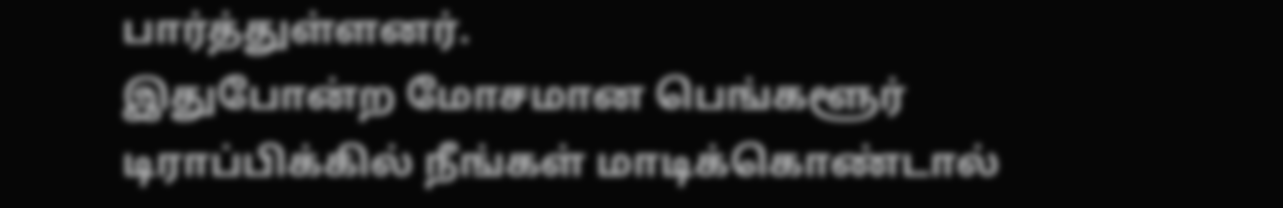பார்த்துள்ளனர்.
இதுபோன்ற மோசமான பெங்களூர் டிராப்பிக்கில் நீங்கள் மாடிக்கொண்டால்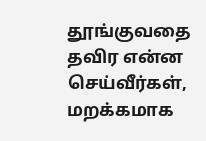தூங்குவதை தவிர என்ன செய்வீர்கள், மறக்கமாக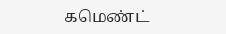கமெண்ட்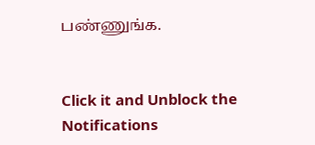பண்ணுங்க.


Click it and Unblock the Notifications